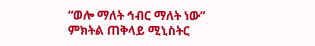“ወሎ ማለት ኅብር ማለት ነው” ምክትል ጠቅላይ ሚኒስትር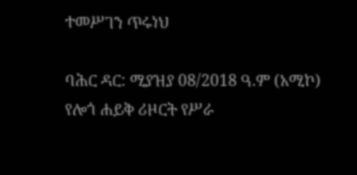ተመሥገን ጥሩነህ

ባሕር ዳር: ሚያዝያ 08/2018 ዓ.ም (አሚኮ) የሎጎ ሐይቅ ሪዞርት የሥራ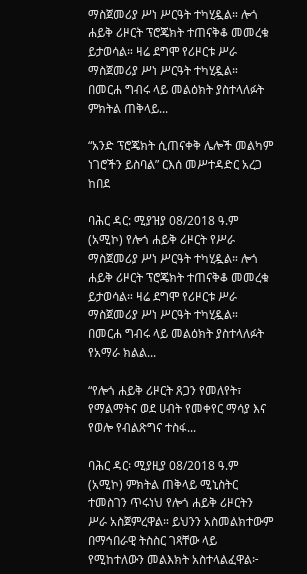ማስጀመሪያ ሥነ ሥርዓት ተካሂዷል። ሎጎ ሐይቅ ሪዞርት ፕሮጄክት ተጠናቅቆ መመረቁ ይታወሳል። ዛሬ ደግሞ የሪዞርቱ ሥራ ማስጀመሪያ ሥነ ሥርዓት ተካሂዷል። በመርሐ ግብሩ ላይ መልዕክት ያስተላለፉት ምክትል ጠቅላይ...

“አንድ ፕሮጄክት ሲጠናቀቅ ሌሎች መልካም ነገሮችን ይስባል” ርእሰ መሥተዳድር አረጋ ከበደ

ባሕር ዳር: ሚያዝያ 08/2018 ዓ.ም (አሚኮ) የሎጎ ሐይቅ ሪዞርት የሥራ ማስጀመሪያ ሥነ ሥርዓት ተካሂዷል። ሎጎ ሐይቅ ሪዞርት ፕሮጄክት ተጠናቅቆ መመረቁ ይታወሳል። ዛሬ ደግሞ የሪዞርቱ ሥራ ማስጀመሪያ ሥነ ሥርዓት ተካሂዷል። በመርሐ ግብሩ ላይ መልዕክት ያስተላለፉት የአማራ ክልል...

“የሎጎ ሐይቅ ሪዞርት ጸጋን የመለየት፣ የማልማትና ወደ ሀብት የመቀየር ማሳያ እና የወሎ የብልጽግና ተስፋ...

ባሕር ዳር፡ ሚያዚያ 08/2018 ዓ.ም (አሚኮ) ምክትል ጠቅላይ ሚኒስትር ተመስገን ጥሩነህ የሎጎ ሐይቅ ሪዞርትን ሥራ አስጀምረዋል። ይህንን አስመልክተውም በማኅበራዊ ትስስር ገጻቸው ላይ የሚከተለውን መልእክት አስተላልፈዋል፦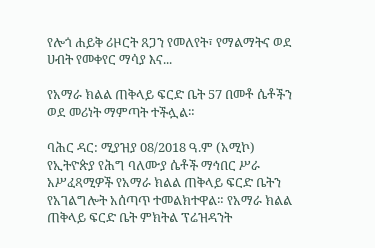የሎጎ ሐይቅ ሪዞርት ጸጋን የመለየት፣ የማልማትና ወደ ሀብት የመቀየር ማሳያ እና...

የአማራ ክልል ጠቅላይ ፍርድ ቤት 57 በመቶ ሴቶችን ወደ መሪነት ማምጣት ተችሏል።

ባሕር ዳር: ሚያዝያ 08/2018 ዓ.ም (አሚኮ) የኢትዮጵያ የሕግ ባለሙያ ሴቶች ማኅበር ሥራ አሥፈጻሚዎች የአማራ ክልል ጠቅላይ ፍርድ ቤትን የአገልግሎት አሰጣጥ ተመልክተዋል። የአማራ ክልል ጠቅላይ ፍርድ ቤት ምክትል ፕሬዝዳንት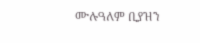ሙሉዓለም ቢያዝን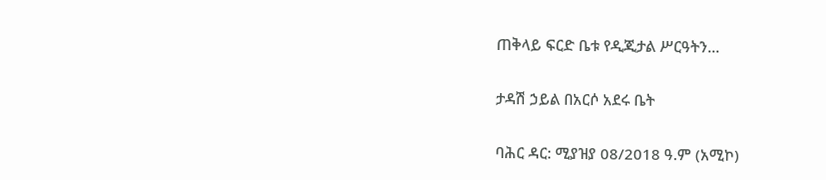ጠቅላይ ፍርድ ቤቱ የዲጂታል ሥርዓትን...

ታዳሽ ኃይል በአርሶ አደሩ ቤት

ባሕር ዳር: ሚያዝያ 08/2018 ዓ.ም (አሚኮ)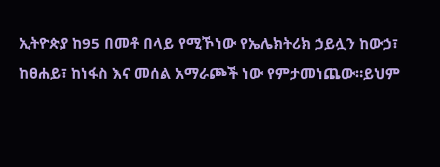ኢትዮጵያ ከ95 በመቶ በላይ የሚኾነው የኤሌክትሪክ ኃይሏን ከውኃ፣ ከፀሐይ፣ ከነፋስ እና መሰል አማራጮች ነው የምታመነጨው።ይህም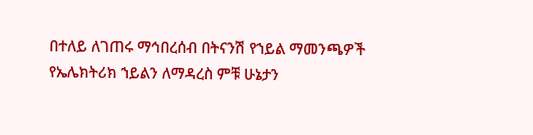በተለይ ለገጠሩ ማኅበረሰብ በትናንሽ የኀይል ማመንጫዎች የኤሌክትሪክ ኀይልን ለማዳረስ ምቹ ሁኔታን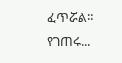ፈጥሯል። የገጠሩ...